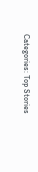Categories: Top Stories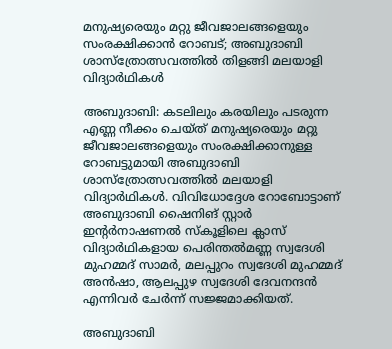മനുഷ്യരെയും മറ്റു ജീവജാലങ്ങളെയും സംരക്ഷിക്കാൻ റോബട്; അബുദാബി ശാസ്ത്രോത്സവത്തിൽ തിളങ്ങി മലയാളി വിദ്യാർഥികൾ

അബുദാബി: കടലിലും കരയിലും പടരുന്ന എണ്ണ നീക്കം ചെയ്ത് മനുഷ്യരെയും മറ്റു ജീവജാലങ്ങളെയും സംരക്ഷിക്കാനുള്ള റോബട്ടുമായി അബുദാബി ശാസ്ത്രോത്സവത്തിൽ മലയാളി വിദ്യാർഥികൾ. വിവിധോദ്ദേശ റോബോട്ടാണ് അബുദാബി ഷൈനിങ് സ്റ്റാർ ഇന്റർനാഷണൽ സ്കൂളിലെ ക്ലാസ് വിദ്യാർഥികളായ പെരിന്തൽമണ്ണ സ്വദേശി മുഹമ്മദ് സാമർ, മലപ്പുറം സ്വദേശി മുഹമ്മദ് അൻഷാ, ആലപ്പുഴ സ്വദേശി ദേവനന്ദൻ എന്നിവർ ചേർന്ന് സജ്ജമാക്കിയത്.

അബുദാബി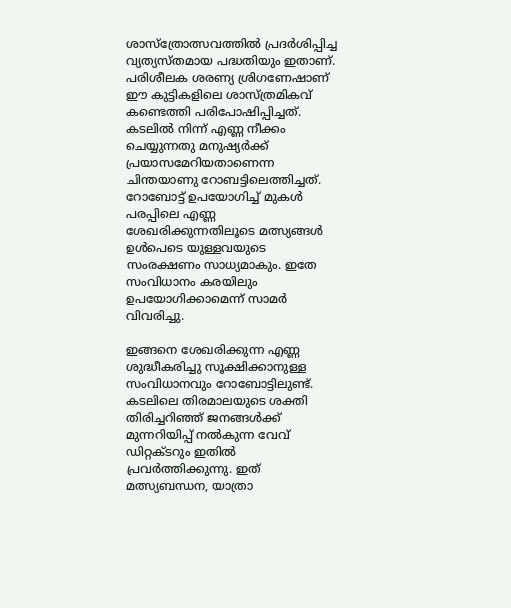ശാസ്ത്രോത്സവത്തിൽ പ്രദർശിപ്പിച്ച വ്യത്യസ്തമായ പദ്ധതിയും ഇതാണ്. പരിശീലക ശരണ്യ ശ്രിഗണേഷാണ് ഈ കുട്ടികളിലെ ശാസ്ത്രമികവ് കണ്ടെത്തി പരിപോഷിപ്പിച്ചത്. കടലിൽ നിന്ന് എണ്ണ നീക്കം ചെയ്യുന്നതു മനുഷ്യർക്ക് പ്രയാസമേറിയതാണെന്ന ചിന്തയാണു റോബട്ടിലെത്തിച്ചത്. റോബോട്ട് ഉപയോഗിച്ച് മുകൾ പരപ്പിലെ എണ്ണ ശേഖരിക്കുന്നതിലൂടെ മത്സ്യങ്ങൾ ഉൾപെടെ യുള്ളവയുടെ സംരക്ഷണം സാധ്യമാകും. ഇതേ സംവിധാനം കരയിലും ഉപയോഗിക്കാമെന്ന് സാമർ വിവരിച്ചു.

ഇങ്ങനെ ശേഖരിക്കുന്ന എണ്ണ ശുദ്ധീകരിച്ചു സൂക്ഷിക്കാനുള്ള സംവിധാനവും റോബോട്ടിലുണ്ട്. കടലിലെ തിരമാലയുടെ ശക്തി തിരിച്ചറിഞ്ഞ് ജനങ്ങൾക്ക് മുന്നറിയിപ്പ് നൽകുന്ന വേവ് ഡിറ്റക്ടറും ഇതിൽ പ്രവർത്തിക്കുന്നു. ഇത് മത്സ്യബന്ധന, യാത്രാ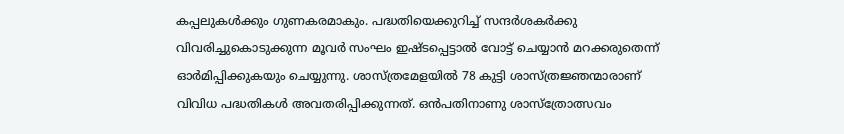കപ്പലുകൾക്കും ഗുണകരമാകും. പദ്ധതിയെക്കുറിച്ച് സന്ദർശകർക്കു വിവരിച്ചുകൊടുക്കുന്ന മൂവർ സംഘം ഇഷ്ടപ്പെട്ടാൽ വോട്ട് ചെയ്യാൻ മറക്കരുതെന്ന് ഓർമിപ്പിക്കുകയും ചെയ്യുന്നു. ശാസ്ത്രമേളയിൽ 78 കുട്ടി ശാസ്ത്രജ്ഞന്മാരാണ് വിവിധ പദ്ധതികൾ അവതരിപ്പിക്കുന്നത്. ഒൻപതിനാണു ശാസ്ത്രോത്സവം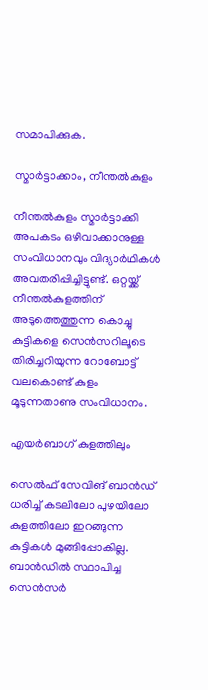സമാപിക്കുക.

സ്മാർട്ടാക്കാം, നീന്തൽകുളം

നീന്തൽകുളം സ്മാർട്ടാക്കി അപകടം ഒഴിവാക്കാനുള്ള സംവിധാനവും വിദ്യാർഥികൾ അവതരിപ്പിച്ചിട്ടുണ്ട്. ഒറ്റയ്ക്ക് നീന്തൽകുളത്തിന് അടുത്തെത്തുന്ന കൊച്ചു കുട്ടികളെ സെൻസറിലൂടെ തിരിച്ചറിയുന്ന റോബോട്ട് വലകൊണ്ട് കുളം മൂടുന്നതാണു സംവിധാനം.

എയർബാഗ് കുളത്തിലും

സെൽഫ് സേവിങ് ബാൻഡ് ധരിച്ച് കടലിലോ പുഴയിലോ കുളത്തിലോ ഇറങ്ങുന്ന കുട്ടികൾ മുങ്ങിപ്പോകില്ല. ബാൻഡിൽ സ്ഥാപിച്ച സെൻസർ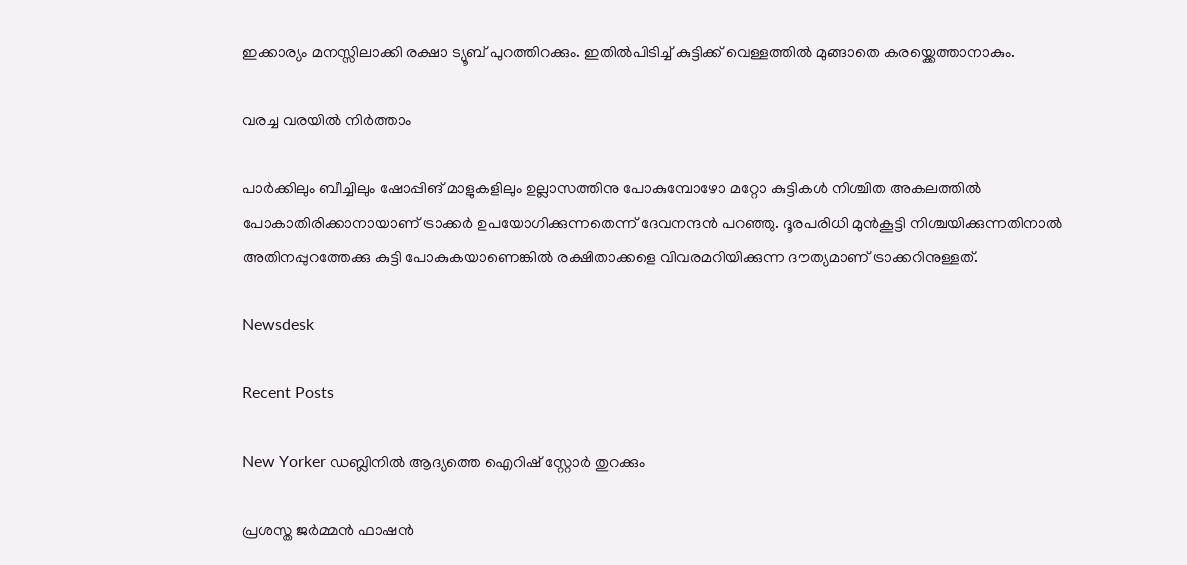ഇക്കാര്യം മനസ്സിലാക്കി രക്ഷാ ട്യൂബ് പുറത്തിറക്കും. ഇതിൽപിടിച്ച് കുട്ടിക്ക് വെള്ളത്തിൽ മുങ്ങാതെ കരയ്ക്കെത്താനാകും.

വരച്ച വരയിൽ നിർത്താം

പാർക്കിലും ബീച്ചിലും ഷോപ്പിങ് മാളുകളിലും ഉല്ലാസത്തിനു പോകുമ്പോഴോ മറ്റോ കുട്ടികൾ നിശ്ചിത അകലത്തിൽ പോകാതിരിക്കാനായാണ് ട്രാക്കർ ഉപയോഗിക്കുന്നതെന്ന് ദേവനന്ദൻ പറഞ്ഞു. ദൂരപരിധി മുൻകൂട്ടി നിശ്ചയിക്കുന്നതിനാൽ അതിനപ്പുറത്തേക്കു കുട്ടി പോകുകയാണെങ്കിൽ രക്ഷിതാക്കളെ വിവരമറിയിക്കുന്ന ദൗത്യമാണ് ട്രാക്കറിനുള്ളത്.

Newsdesk

Recent Posts

New Yorker ഡബ്ലിനിൽ ആദ്യത്തെ ഐറിഷ് സ്റ്റോർ തുറക്കും

പ്രശസ്ത ജർമ്മൻ ഫാഷൻ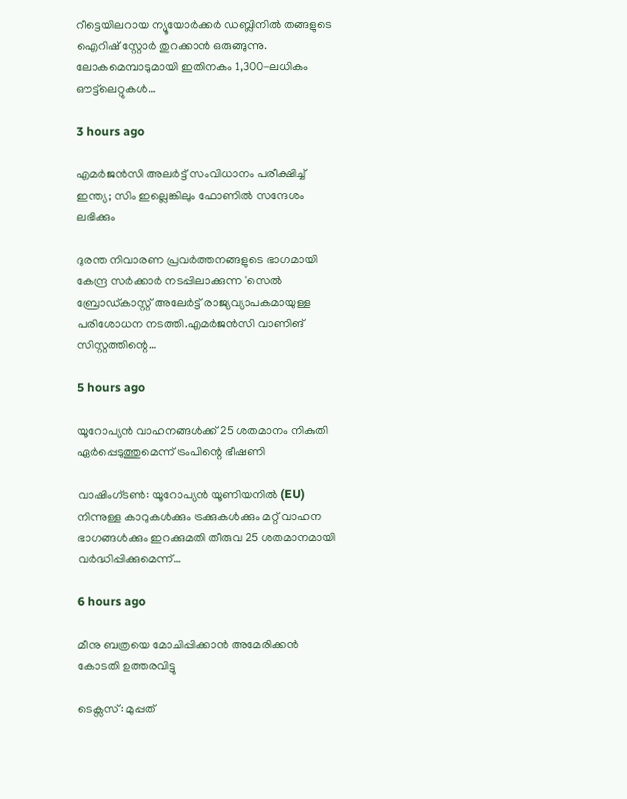റീട്ടെയിലറായ ന്യൂയോർക്കർ ഡബ്ലിനിൽ തങ്ങളുടെ ഐറിഷ് സ്റ്റോർ തുറക്കാൻ ഒരുങ്ങുന്നു. ലോകമെമ്പാടുമായി ഇതിനകം 1,300-ലധികം ഔട്ട്‌ലെറ്റുകൾ…

3 hours ago

എമർജൻസി അലർട്ട് സംവിധാനം പരീക്ഷിച്ച് ഇന്ത്യ; സിം ഇല്ലെങ്കിലും ഫോണിൽ സന്ദേശം ലഭിക്കും

ദുരന്ത നിവാരണ പ്രവർത്തനങ്ങളുടെ ഭാഗമായി കേന്ദ്ര സർക്കാർ നടപ്പിലാക്കുന്ന 'സെൽ ബ്രോഡ്കാസ്റ്റ് അലേർട്ട് രാജ്യവ്യാപകമായുള്ള പരിശോധന നടത്തി.എമർജൻസി വാണിങ് സിസ്റ്റത്തിന്റെ…

5 hours ago

യൂറോപ്യൻ വാഹനങ്ങൾക്ക് 25 ശതമാനം നികുതി ഏർപ്പെടുത്തുമെന്ന് ട്രംപിന്റെ ഭീഷണി

വാഷിംഗ്ടൺ: യൂറോപ്യൻ യൂണിയനിൽ (EU) നിന്നുള്ള കാറുകൾക്കും ട്രക്കുകൾക്കും മറ്റ് വാഹന ഭാഗങ്ങൾക്കും ഇറക്കുമതി തീരുവ 25 ശതമാനമായി വർദ്ധിപ്പിക്കുമെന്ന്…

6 hours ago

മീനു ബത്രയെ മോചിപ്പിക്കാൻ അമേരിക്കൻ കോടതി ഉത്തരവിട്ടു

ടെക്സസ്: മുപ്പത്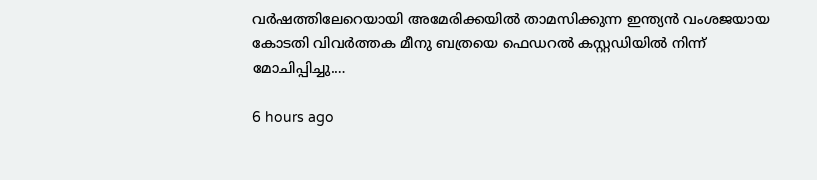വർഷത്തിലേറെയായി അമേരിക്കയിൽ താമസിക്കുന്ന ഇന്ത്യൻ വംശജയായ കോടതി വിവർത്തക മീനു ബത്രയെ ഫെഡറൽ കസ്റ്റഡിയിൽ നിന്ന് മോചിപ്പിച്ചു.…

6 hours ago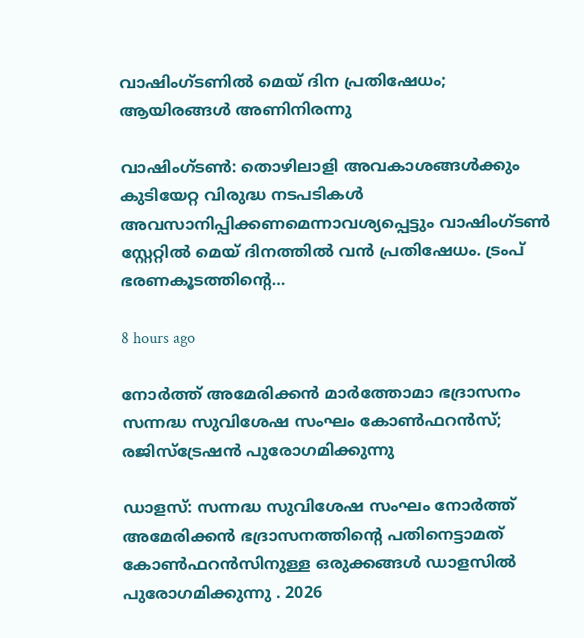വാഷിംഗ്ടണിൽ മെയ് ദിന പ്രതിഷേധം; ആയിരങ്ങൾ അണിനിരന്നു

വാഷിംഗ്ടൺ: തൊഴിലാളി അവകാശങ്ങൾക്കും കുടിയേറ്റ വിരുദ്ധ നടപടികൾ അവസാനിപ്പിക്കണമെന്നാവശ്യപ്പെട്ടും വാഷിംഗ്ടൺ സ്റ്റേറ്റിൽ മെയ് ദിനത്തിൽ വൻ പ്രതിഷേധം. ട്രംപ് ഭരണകൂടത്തിന്റെ…

8 hours ago

നോർത്ത് അമേരിക്കൻ മാർത്തോമാ ഭദ്രാസനം സന്നദ്ധ സുവിശേഷ സംഘം കോൺഫറൻസ്; രജിസ്ട്രേഷൻ പുരോഗമിക്കുന്നു

ഡാളസ്: സന്നദ്ധ സുവിശേഷ സംഘം നോർത്ത് അമേരിക്കൻ ഭദ്രാസനത്തിന്റെ പതിനെട്ടാമത് കോൺഫറൻസിനുള്ള ഒരുക്കങ്ങൾ ഡാളസിൽ  പുരോഗമിക്കുന്നു . 2026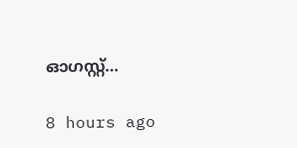ഓഗസ്റ്റ്…

8 hours ago